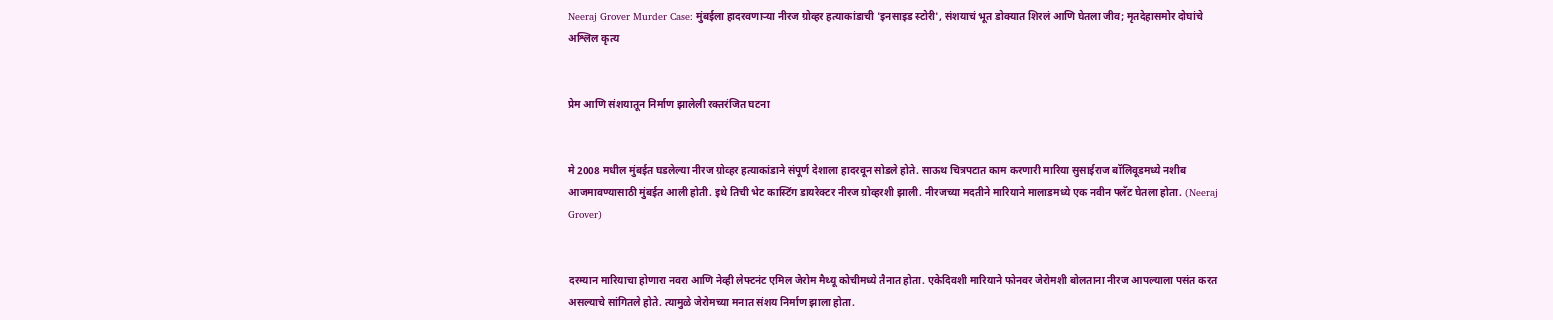Neeraj Grover Murder Case: मुंबईला हादरवणाऱ्या नीरज ग्रोव्हर हत्याकांडाची 'इनसाइड स्टोरी', संशयाचं भूत डोक्यात शिरलं आणि घेतला जीव; मृतदेहासमोर दोघांचे अश्लिल कृत्य


प्रेम आणि संशयातून निर्माण झालेली रक्तरंजित घटना


मे 2008 मधील मुंबईत घडलेल्या नीरज ग्रोव्हर हत्याकांडाने संपूर्ण देशाला हादरवून सोडले होते. साऊथ चित्रपटात काम करणारी मारिया सुसाईराज बॉलिवूडमध्ये नशीब आजमावण्यासाठी मुंबईत आली होती. इथे तिची भेट कास्टिंग डायरेक्टर नीरज ग्रोव्हरशी झाली. नीरजच्या मदतीने मारियाने मालाडमध्ये एक नवीन फ्लॅट घेतला होता. (Neeraj Grover)


दरम्यान मारियाचा होणारा नवरा आणि नेव्ही लेफ्टनंट एमिल जेरोम मैथ्यू कोचीमध्ये तैनात होता. एकेदिवशी मारियाने फोनवर जेरोमशी बोलताना नीरज आपल्याला पसंत करत असल्याचे सांगितले होते. त्यामुळे जेरोमच्या मनात संशय निर्माण झाला होता.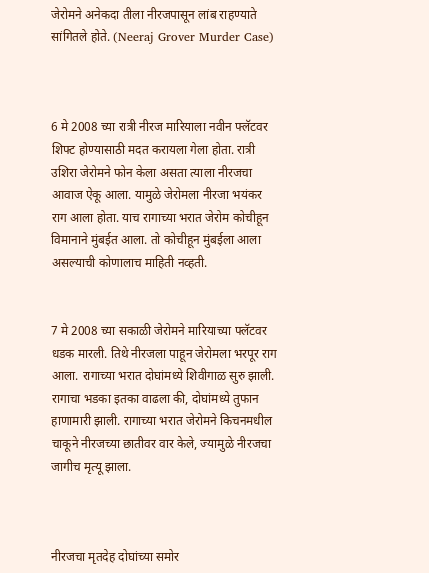जेरोमने अनेकदा तीला नीरजपासून लांब राहण्याते सांगितले होते. (Neeraj Grover Murder Case)



6 मे 2008 च्या रात्री नीरज मारियाला नवीन फ्लॅटवर शिफ्ट होण्यासाठी मदत करायला गेला होता. रात्री उशिरा जेरोमने फोन केला असता त्याला नीरजचा आवाज ऐकू आला. यामुळे जेरोमला नीरजा भयंकर राग आला होता. याच रागाच्या भरात जेरोम कोचीहून विमानाने मुंबईत आला. तो कोचीहून मुंबईला आला असल्याची कोणालाच माहिती नव्हती.


7 मे 2008 च्या सकाळी जेरोमने मारियाच्या फ्लॅटवर धडक मारली. तिथे नीरजला पाहून जेरोमला भरपूर राग आला. रागाच्या भरात दोघांमध्ये शिवीगाळ सुरु झाली. रागाचा भडका इतका वाढला की, दोघांमध्ये तुफान हाणामारी झाली. रागाच्या भरात जेरोमने किचनमधील चाकूने नीरजच्या छातीवर वार केले, ज्यामुळे नीरजचा जागीच मृत्यू झाला.



नीरजचा मृतदेह दोघांच्या समोर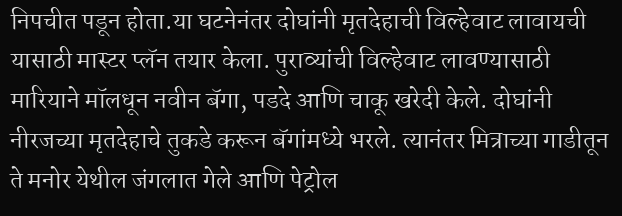निपचीत पडून होता.या घटनेनंतर दोघांनी मृतदेहाची विल्हेवाट लावायची यासाठी मास्टर प्लॅन तयार केला. पुराव्यांची विल्हेवाट लावण्यासाठी मारियाने मॉलधून नवीन बॅगा, पडदे आणि चाकू खरेदी केले. दोघांनी नीरजच्या मृतदेहाचे तुकडे करून बॅगांमध्ये भरले. त्यानंतर मित्राच्या गाडीतून ते मनोर येथील जंगलात गेले आणि पेट्रोल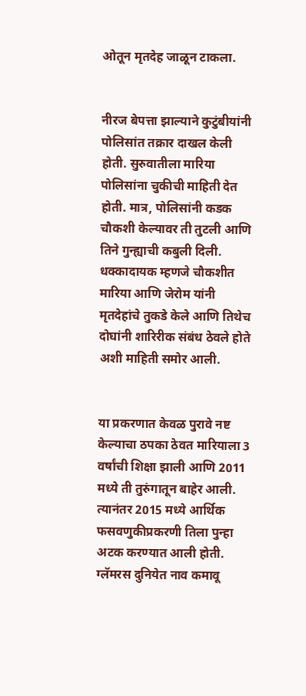ओतून मृतदेह जाळून टाकला.


नीरज बेपत्ता झाल्याने कुटुंबीयांनी पोलिसांत तक्रार दाखल केली होती. सुरुवातीला मारिया पोलिसांना चुकीची माहिती देत होती. मात्र, पोलिसांनी कडक चौकशी केल्यावर ती तुटली आणि तिने गुन्ह्याची कबुली दिली. धक्कादायक म्हणजे चौकशीत मारिया आणि जेरोम यांनी मृतदेहांचे तुकडे केले आणि तिथेच दोघांनी शारिरीक संबंध ठेवले होते अशी माहिती समोर आली.


या प्रकरणात केवळ पुरावे नष्ट केल्याचा ठपका ठेवत मारियाला 3 वर्षांची शिक्षा झाली आणि 2011 मध्ये ती तुरुंगातून बाहेर आली. त्यानंतर 2015 मध्ये आर्थिक फसवणुकीप्रकरणी तिला पुन्हा अटक करण्यात आली होती. ग्लॅमरस दुनियेत नाव कमावू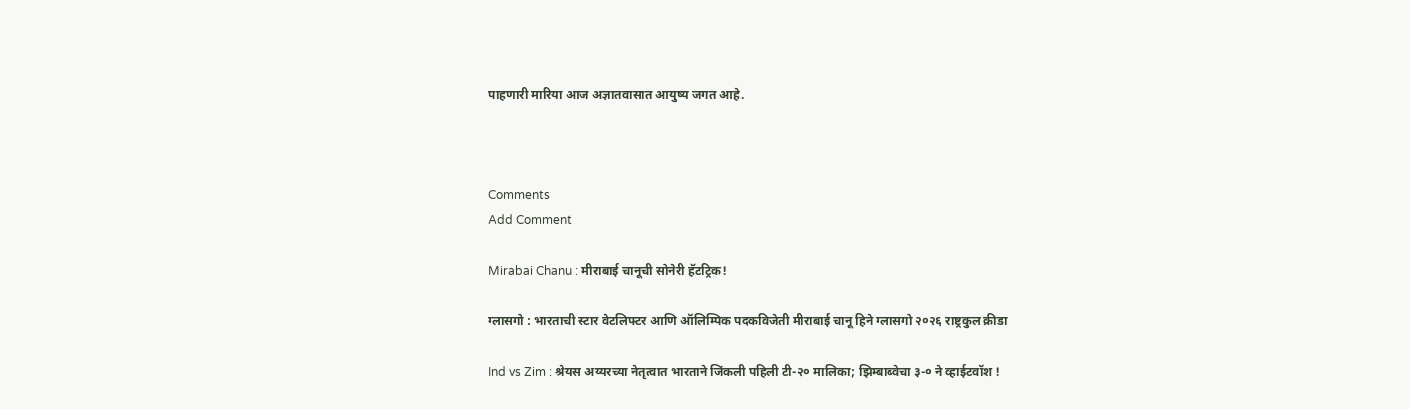पाहणारी मारिया आज अज्ञातवासात आयुष्य जगत आहे.



Comments
Add Comment

Mirabai Chanu : मीराबाई चानूची सोनेरी हॅटट्रिक!

ग्लासगो : भारताची स्टार वेटलिफ्टर आणि ऑलिम्पिक पदकविजेती मीराबाई चानू हिने ग्लासगो २०२६ राष्ट्रकुल क्रीडा

Ind vs Zim : श्रेयस अय्यरच्या नेतृत्वात भारताने जिंकली पहिली टी-२० मालिका; झिम्बाब्वेचा ३-० ने व्हाईटवॉश !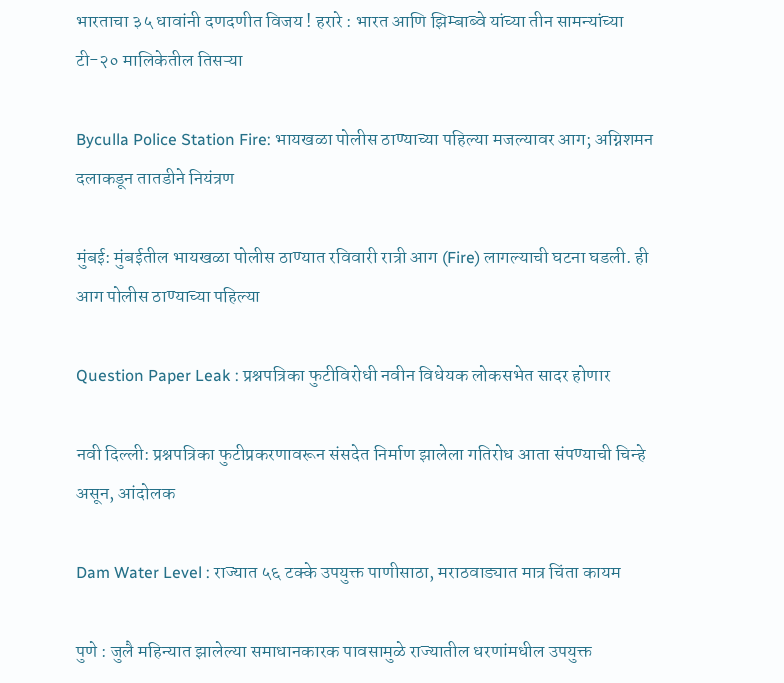भारताचा ३५ धावांनी दणदणीत विजय ! हरारे : भारत आणि झिम्बाब्वे यांच्या तीन सामन्यांच्या टी-२० मालिकेतील तिसऱ्या

Byculla Police Station Fire: भायखळा पोलीस ठाण्याच्या पहिल्या मजल्यावर आग; अग्निशमन दलाकडून तातडीने नियंत्रण

मुंबई: मुंबईतील भायखळा पोलीस ठाण्यात रविवारी रात्री आग (Fire) लागल्याची घटना घडली. ही आग पोलीस ठाण्याच्या पहिल्या

Question Paper Leak : प्रश्नपत्रिका फुटीविरोधी नवीन विधेयक लोकसभेत सादर होणार

नवी दिल्ली: प्रश्नपत्रिका फुटीप्रकरणावरून संसदेत निर्माण झालेला गतिरोध आता संपण्याची चिन्हे असून, आंदोलक

Dam Water Level : राज्यात ५६ टक्के उपयुक्त पाणीसाठा, मराठवाड्यात मात्र चिंता कायम

पुणे : जुलै महिन्यात झालेल्या समाधानकारक पावसामुळे राज्यातील धरणांमधील उपयुक्त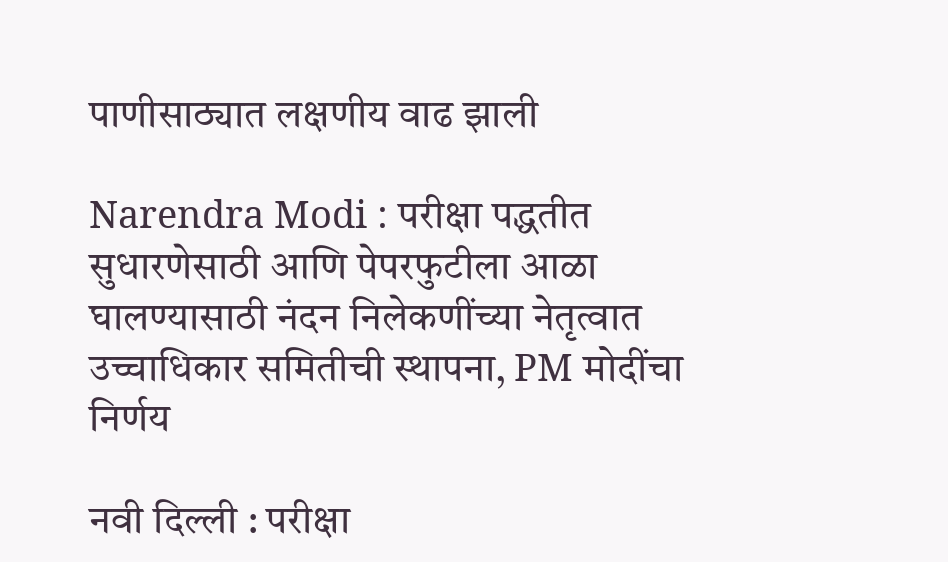पाणीसाठ्यात लक्षणीय वाढ झाली

Narendra Modi : परीक्षा पद्धतीत सुधारणेसाठी आणि पेपरफुटीला आळा घालण्यासाठी नंदन निलेकणींच्या नेतृत्वात उच्चाधिकार समितीची स्थापना, PM मोदींचा निर्णय

नवी दिल्ली : परीक्षा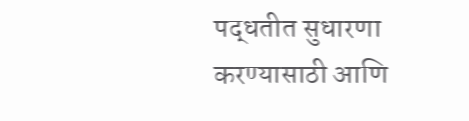पद्धतीत सुधारणा करण्यासाठी आणि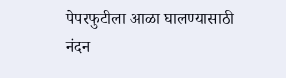पेपरफुटीला आळा घालण्यासाठी नंदन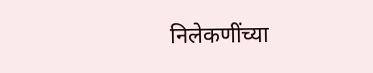निलेकणींच्या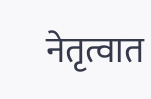नेतृत्वात